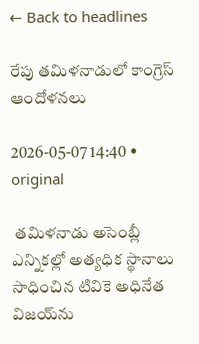← Back to headlines

రేపు తమిళనాడులో కాంగ్రెస్ ఆందోళనలు

2026-05-07 14:40 • original

 తమిళనాడు అసెంబ్లీ ఎన్నికల్లో అత్యధిక స్థానాలు సాధించిన టివికె అధినేత విజయ్‌ను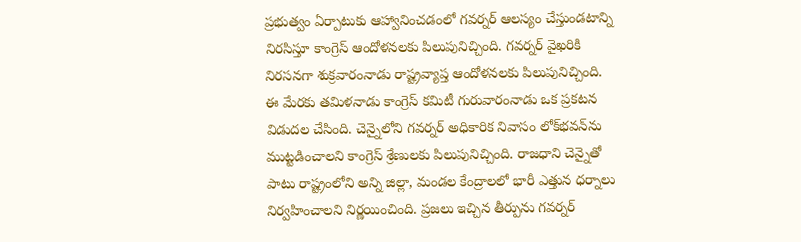ప్రభుత్వం ఏర్పాటుకు ఆహ్వానించడంలో గవర్నర్ ఆలస్యం చేస్తుండటాన్ని నిరసిస్తూ కాంగ్రెస్ ఆందోళనలకు పిలుపునిచ్చింది. గవర్నర్ వైఖరికి నిరసనగా శుక్రవారంనాడు రాష్ట్రవ్యాప్త ఆందోళనలకు పిలుపునిచ్చింది. ఈ మేరకు తమిళనాడు కాంగ్రెస్ కమిటీ గురువారంనాడు ఒక ప్రకటన విడుదల చేసింది. చెన్నైలోని గవర్నర్ అధికారిక నివాసం లోక్‌భవన్‌ను ముట్టడించాలని కాంగ్రెస్ శ్రేణులకు పిలుపునిచ్చింది. రాజధాని చెన్నైతో పాటు రాష్ట్రంలోని అన్ని జిల్లా, మండల కేంద్రాలలో భారీ ఎత్తున ధర్నాలు నిర్వహించాలని నిర్ణయించింది. ప్రజలు ఇచ్చిన తీర్పును గవర్నర్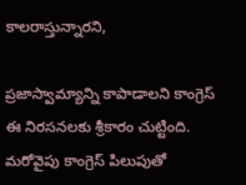కాలరాస్తున్నారని,

ప్రజాస్వామ్యాన్ని కాపాడాలని కాంగ్రెస్ ఈ నిరసనలకు శ్రీకారం చుట్టింది. మరోవైపు కాంగ్రెస్ పిలుపుతో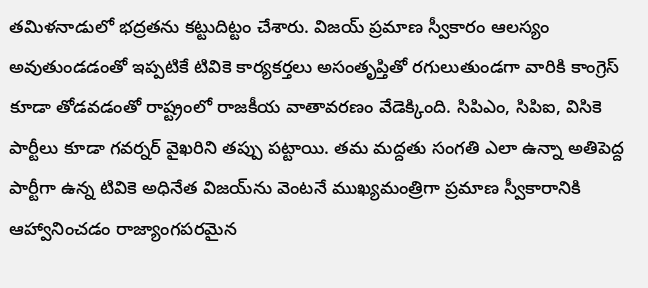తమిళనాడులో భద్రతను కట్టుదిట్టం చేశారు. విజయ్ ప్రమాణ స్వీకారం ఆలస్యం అవుతుండడంతో ఇప్పటికే టివికె కార్యకర్తలు అసంతృప్తితో రగులుతుండగా వారికి కాంగ్రెస్ కూడా తోడవడంతో రాష్ట్రంలో రాజకీయ వాతావరణం వేడెక్కింది. సిపిఎం, సిపిఐ, విసికె పార్టీలు కూడా గవర్నర్ వైఖరిని తప్పు పట్టాయి. తమ మద్దతు సంగతి ఎలా ఉన్నా అతిపెద్ద పార్టీగా ఉన్న టివికె అధినేత విజయ్‌ను వెంటనే ముఖ్యమంత్రిగా ప్రమాణ స్వీకారానికి ఆహ్వానించడం రాజ్యాంగపరమైన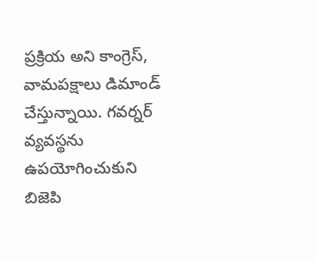ప్రక్రియ అని కాంగ్రెస్, వామపక్షాలు డిమాండ్ చేస్తున్నాయి. గవర్నర్ వ్యవస్థను ఉపయోగించుకుని బిజెపి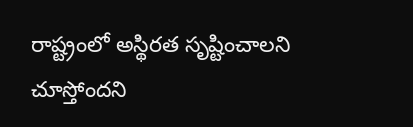రాష్ట్రంలో అస్థిరత సృష్టించాలని చూస్తోందని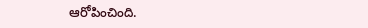ఆరోపించింది.